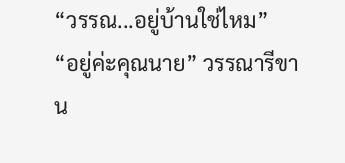“วรรณ...อยู่บ้านใช่ไหม”
“อยู่ค่ะคุณนาย” วรรณารีขาน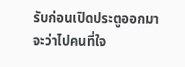รับก่อนเปิดประตูออกมา
จะว่าไปคนที่ใจ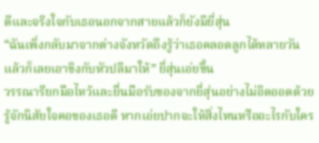ดีและจริงใจกับเธอนอกจากสายแล้วก็ยังมียี่สุ่น
“ฉันเพิ่งกลับมาจากต่างจังหวัดถึงรู้ว่าเธอคลอดลูกได้หลายวันแล้วก็เลยเอาขิงกับหัวปลีมาให้” ยี่สุ่นเอ่ยขึ้น
วรรณารียกมือไหว้และยื่นมือรับของจากยี่สุ่นอย่างไม่อิดออดด้วยรู้จักนิสัยใจคอของเธอดี หากเอ่ยปากจะให้สิ่งไหนหรืออะไรกับใคร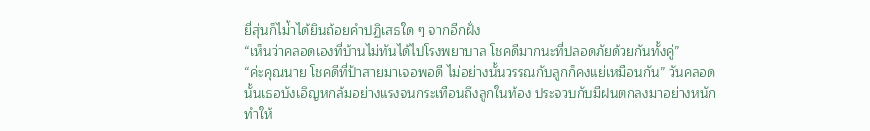ยี่สุ่นก็ไม่้าได้ยินถ้อยคำปฏิเสธใด ๆ จากอีกฝั่ง
“เห็นว่าคลอดเองที่บ้านไม่ทันได้ไปโรงพยาบาล โชคดีมากนะที่ปลอดภัยด้วยกันทั้งคู่”
“ค่ะคุณนาย โชคดีที่ป้าสายมาเจอพอดี ไม่อย่างนั้นวรรณกับลูกก็คงแย่เหมือนกัน” วันคลอดนั้นเธอบังเอิญหกล้มอย่างแรงจนกระเทือนถึงลูกในท้อง ประจวบกับมีฝนตกลงมาอย่างหนักทำให้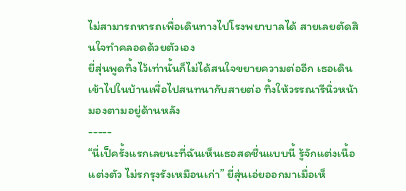ไม่สามารถหารถเพื่อเดินทางไปโรงพยาบาลได้ สายเลยตัดสินใจทำคลอดด้วยตัวเอง
ยี่สุ่นพูดทิ้งไว้เท่านั้นก็ไม่ได้สนใจขยายความต่ออีก เธอเดินเข้าไปในบ้านเพื่อไปสนทนากับสายต่อ ทิ้งให้วรรณารีนิ่วหน้ามองตามอยู่ด้านหลัง
-----
“นี่เป็ครั้งแรกเลยนะที่ฉันเห็นเธอสดชื่นแบบนี้ รู้จักแต่งเนื้อแต่งตัว ไม่รกรุงรังเหมือนเก่า” ยี่สุ่นเอ่ยออกมาเมื่อเห็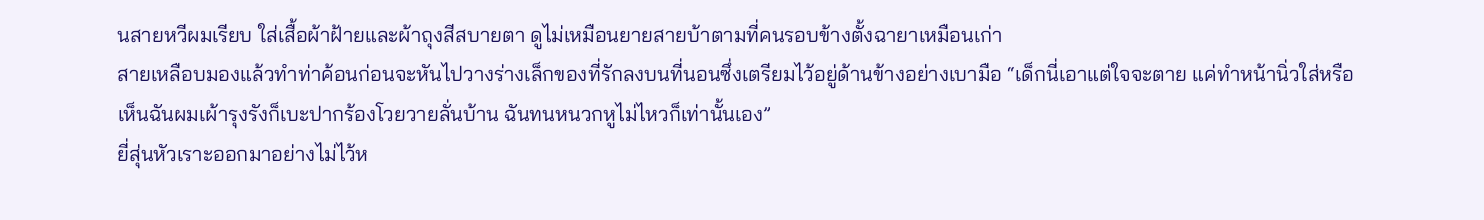นสายหวีผมเรียบ ใส่เสื้อผ้าฝ้ายและผ้าถุงสีสบายตา ดูไม่เหมือนยายสายบ้าตามที่คนรอบข้างตั้งฉายาเหมือนเก่า
สายเหลือบมองแล้วทำท่าค้อนก่อนจะหันไปวางร่างเล็กของที่รักลงบนที่นอนซึ่งเตรียมไว้อยู่ด้านข้างอย่างเบามือ “เด็กนี่เอาแต่ใจจะตาย แค่ทำหน้านิ่วใส่หรือเห็นฉันผมเผ้ารุงรังก็เบะปากร้องโวยวายลั่นบ้าน ฉันทนหนวกหูไม่ไหวก็เท่านั้นเอง”
ยี่สุ่นหัวเราะออกมาอย่างไม่ไว้ห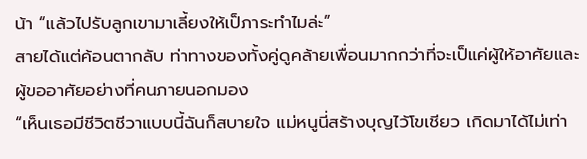น้า “แล้วไปรับลูกเขามาเลี้ยงให้เป็ภาระทำไมล่ะ”
สายได้แต่ค้อนตากลับ ท่าทางของทั้งคู่ดูคล้ายเพื่อนมากกว่าที่จะเป็แค่ผู้ให้อาศัยและผู้ขออาศัยอย่างที่คนภายนอกมอง
“เห็นเธอมีชีวิตชีวาแบบนี้ฉันก็สบายใจ แม่หนูนี่สร้างบุญไว้โขเชียว เกิดมาได้ไม่เท่า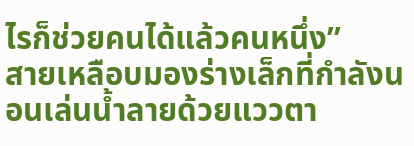ไรก็ช่วยคนได้แล้วคนหนึ่ง”
สายเหลือบมองร่างเล็กที่กำลังนอนเล่นน้ำลายด้วยแววตา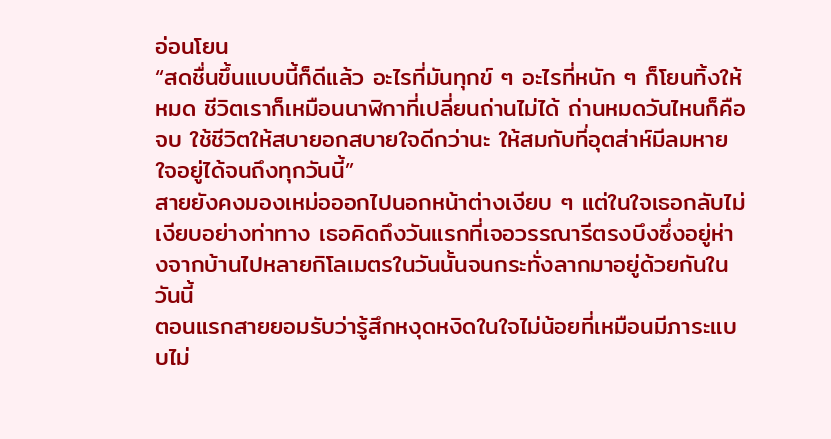อ่อนโยน
“สดชื่นขึ้นแบบนี้ก็ดีแล้ว อะไรที่มันทุกข์ ๆ อะไรที่หนัก ๆ ก็โยนทิ้งให้หมด ชีวิตเราก็เหมือนนาฬิกาที่เปลี่ยนถ่านไม่ได้ ถ่านหมดวันไหนก็คือจบ ใช้ชีวิตให้สบายอกสบายใจดีกว่านะ ให้สมกับที่อุตส่าห์มีลมหายใจอยู่ได้จนถึงทุกวันนี้”
สายยังคงมองเหม่อออกไปนอกหน้าต่างเงียบ ๆ แต่ในใจเธอกลับไม่เงียบอย่างท่าทาง เธอคิดถึงวันแรกที่เจอวรรณารีตรงบึงซึ่งอยู่ห่างจากบ้านไปหลายกิโลเมตรในวันนั้นจนกระทั่งลากมาอยู่ด้วยกันในวันนี้
ตอนแรกสายยอมรับว่ารู้สึกหงุดหงิดในใจไม่น้อยที่เหมือนมีภาระแบบไม่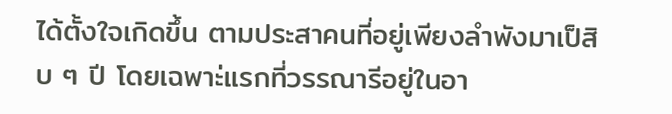ได้ตั้งใจเกิดขึ้น ตามประสาคนที่อยู่เพียงลำพังมาเป็สิบ ๆ ปี โดยเฉพาะ่แรกที่วรรณารีอยู่ในอา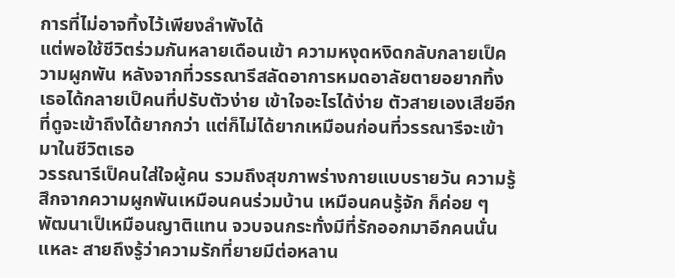การที่ไม่อาจทิ้งไว้เพียงลำพังได้
แต่พอใช้ชีวิตร่วมกันหลายเดือนเข้า ความหงุดหงิดกลับกลายเป็ความผูกพัน หลังจากที่วรรณารีสลัดอาการหมดอาลัยตายอยากทิ้ง เธอได้กลายเป็คนที่ปรับตัวง่าย เข้าใจอะไรได้ง่าย ตัวสายเองเสียอีกที่ดูจะเข้าถึงได้ยากกว่า แต่ก็ไม่ได้ยากเหมือนก่อนที่วรรณารีจะเข้ามาในชีวิตเธอ
วรรณารีเป็คนใส่ใจผู้คน รวมถึงสุขภาพร่างกายแบบรายวัน ความรู้สึกจากความผูกพันเหมือนคนร่วมบ้าน เหมือนคนรู้จัก ก็ค่อย ๆ พัฒนาเป็เหมือนญาติแทน จวบจนกระทั่งมีที่รักออกมาอีกคนนั่นแหละ สายถึงรู้ว่าความรักที่ยายมีต่อหลาน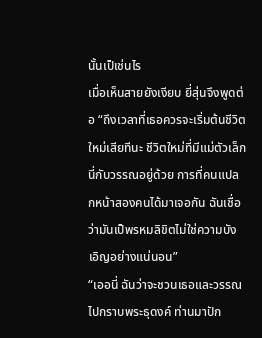นั้นเป็เช่นไร
เมื่อเห็นสายยังเงียบ ยี่สุ่นจึงพูดต่อ “ถึงเวลาที่เธอควรจะเริ่มต้นชีวิตใหม่เสียทีนะ ชีวิตใหม่ที่มีแม่ตัวเล็กนี่กับวรรณอยู่ด้วย การที่คนแปลกหน้าสองคนได้มาเจอกัน ฉันเชื่อว่ามันเป็พรหมลิขิตไม่ใช่ความบังเอิญอย่างแน่นอน”
“เออนี่ ฉันว่าจะชวนเธอและวรรณไปกราบพระธุดงค์ ท่านมาปัก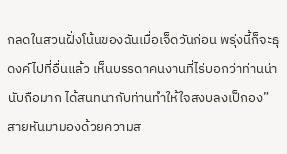กลดในสวนฝั่งโน้นของฉันเมื่อเจ็ดวันก่อน พรุ่งนี้ก็จะธุดงค์ไปที่อื่นแล้ว เห็นบรรดาคนงานที่ไร่บอกว่าท่านน่านับถือมาก ได้สนทนากับท่านทำให้ใจสงบลงเป็กอง”
สายหันมามองด้วยความส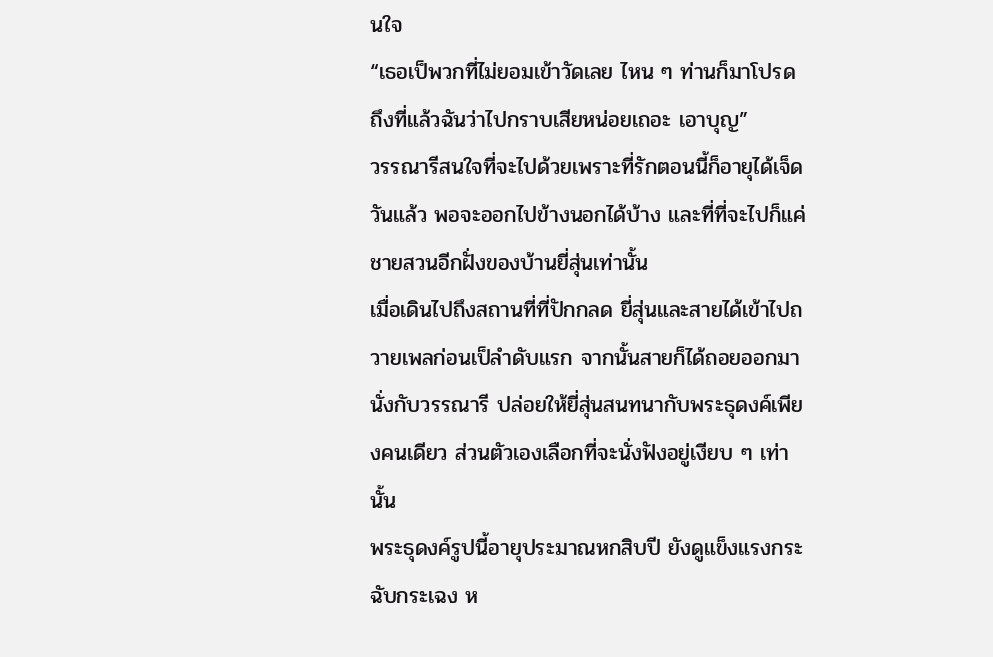นใจ
“เธอเป็พวกที่ไม่ยอมเข้าวัดเลย ไหน ๆ ท่านก็มาโปรดถึงที่แล้วฉันว่าไปกราบเสียหน่อยเถอะ เอาบุญ”
วรรณารีสนใจที่จะไปด้วยเพราะที่รักตอนนี้ก็อายุได้เจ็ดวันแล้ว พอจะออกไปข้างนอกได้บ้าง และที่ที่จะไปก็แค่ชายสวนอีกฝั่งของบ้านยี่สุ่นเท่านั้น
เมื่อเดินไปถึงสถานที่ที่ปักกลด ยี่สุ่นและสายได้เข้าไปถวายเพลก่อนเป็ลำดับแรก จากนั้นสายก็ได้ถอยออกมานั่งกับวรรณารี ปล่อยให้ยี่สุ่นสนทนากับพระธุดงค์เพียงคนเดียว ส่วนตัวเองเลือกที่จะนั่งฟังอยู่เงียบ ๆ เท่านั้น
พระธุดงค์รูปนี้อายุประมาณหกสิบปี ยังดูแข็งแรงกระฉับกระเฉง ห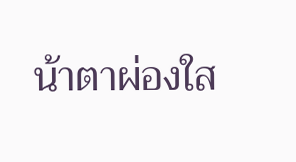น้าตาผ่องใส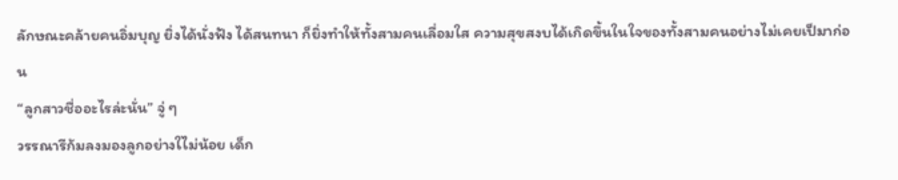ลักษณะคล้ายคนอิ่มบุญ ยิ่งได้นั่งฟัง ได้สนทนา ก็ยิ่งทำให้ทั้งสามคนเลื่อมใส ความสุขสงบได้เกิดขึ้นในใจของทั้งสามคนอย่างไม่เคยเป็มาก่อน
“ลูกสาวชื่ออะไรล่ะนั่น” จู่ ๆ
วรรณารีก้มลงมองลูกอย่างใไม่น้อย เด็ก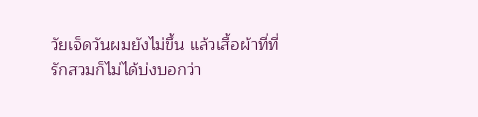วัยเจ็ดวันผมยังไม่ขึ้น แล้วเสื้อผ้าที่ที่รักสวมก็ไม่ได้บ่งบอกว่า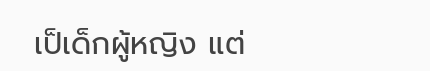เป็เด็กผู้หญิง แต่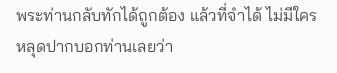พระท่านกลับทักได้ถูกต้อง แล้วที่จำได้ ไม่มีใครหลุดปากบอกท่านเลยว่า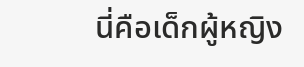นี่คือเด็กผู้หญิง